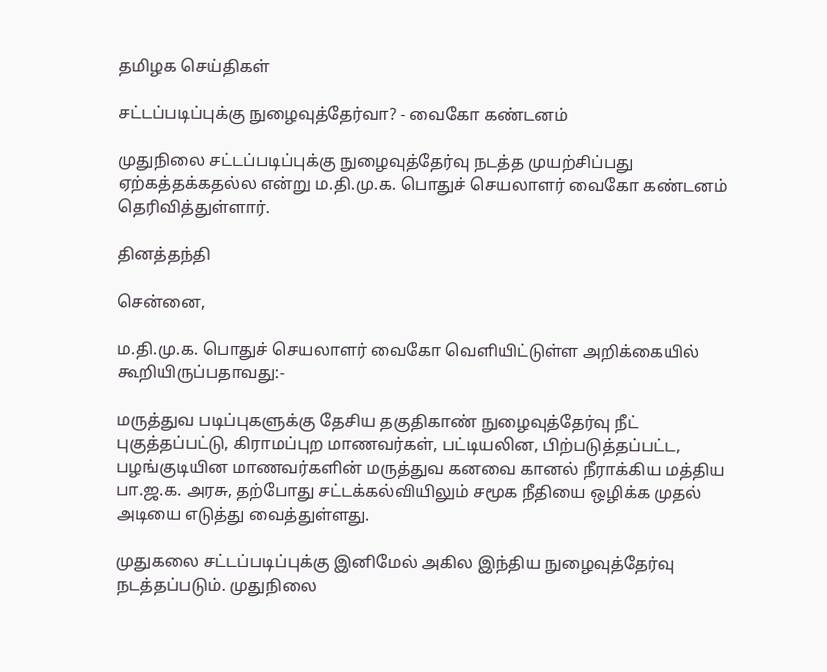தமிழக செய்திகள்

சட்டப்படிப்புக்கு நுழைவுத்தேர்வா? - வைகோ கண்டனம்

முதுநிலை சட்டப்படிப்புக்கு நுழைவுத்தேர்வு நடத்த முயற்சிப்பது ஏற்கத்தக்கதல்ல என்று ம.தி.மு.க. பொதுச் செயலாளர் வைகோ கண்டனம் தெரிவித்துள்ளார்.

தினத்தந்தி

சென்னை,

ம.தி.மு.க. பொதுச் செயலாளர் வைகோ வெளியிட்டுள்ள அறிக்கையில் கூறியிருப்பதாவது:-

மருத்துவ படிப்புகளுக்கு தேசிய தகுதிகாண் நுழைவுத்தேர்வு நீட் புகுத்தப்பட்டு, கிராமப்புற மாணவர்கள், பட்டியலின, பிற்படுத்தப்பட்ட, பழங்குடியின மாணவர்களின் மருத்துவ கனவை கானல் நீராக்கிய மத்திய பா.ஜ.க. அரசு, தற்போது சட்டக்கல்வியிலும் சமூக நீதியை ஒழிக்க முதல் அடியை எடுத்து வைத்துள்ளது.

முதுகலை சட்டப்படிப்புக்கு இனிமேல் அகில இந்திய நுழைவுத்தேர்வு நடத்தப்படும். முதுநிலை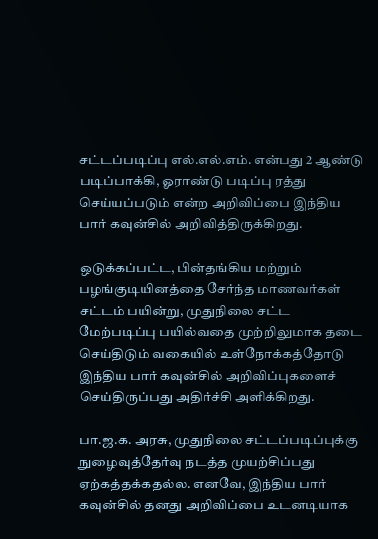சட்டப்படிப்பு எல்.எல்.எம். என்பது 2 ஆண்டு படிப்பாக்கி, ஓராண்டு படிப்பு ரத்து செய்யப்படும் என்ற அறிவிப்பை இந்திய பார் கவுன்சில் அறிவித்திருக்கிறது.

ஒடுக்கப்பட்ட, பின்தங்கிய மற்றும் பழங்குடியினத்தை சேர்ந்த மாணவர்கள் சட்டம் பயின்று, முதுநிலை சட்ட மேற்படிப்பு பயில்வதை முற்றிலுமாக தடை செய்திடும் வகையில் உள்நோக்கத்தோடு இந்திய பார் கவுன்சில் அறிவிப்புகளைச் செய்திருப்பது அதிர்ச்சி அளிக்கிறது.

பா.ஜ.க. அரசு, முதுநிலை சட்டப்படிப்புக்கு நுழைவுத்தேர்வு நடத்த முயற்சிப்பது ஏற்கத்தக்கதல்ல. எனவே, இந்திய பார் கவுன்சில் தனது அறிவிப்பை உடனடியாக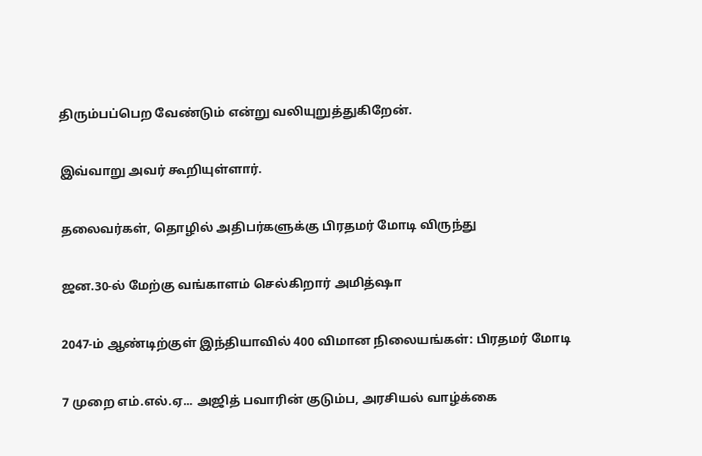திரும்பப்பெற வேண்டும் என்று வலியுறுத்துகிறேன்.

இவ்வாறு அவர் கூறியுள்ளார்.

தலைவர்கள், தொழில் அதிபர்களுக்கு பிரதமர் மோடி விருந்து

ஜன.30-ல் மேற்கு வங்காளம் செல்கிறார் அமித்ஷா

2047-ம் ஆண்டிற்குள் இந்தியாவில் 400 விமான நிலையங்கள்: பிரதமர் மோடி

7 முறை எம்.எல்.ஏ... அஜித் பவாரின் குடும்ப, அரசியல் வாழ்க்கை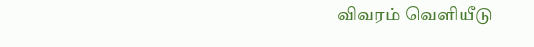விவரம் வெளியீடு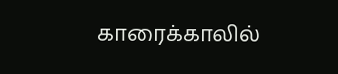காரைக்காலில்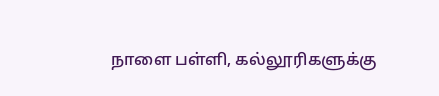நாளை பள்ளி, கல்லூரிகளுக்கு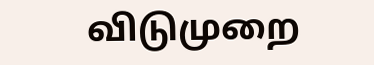விடுமுறை